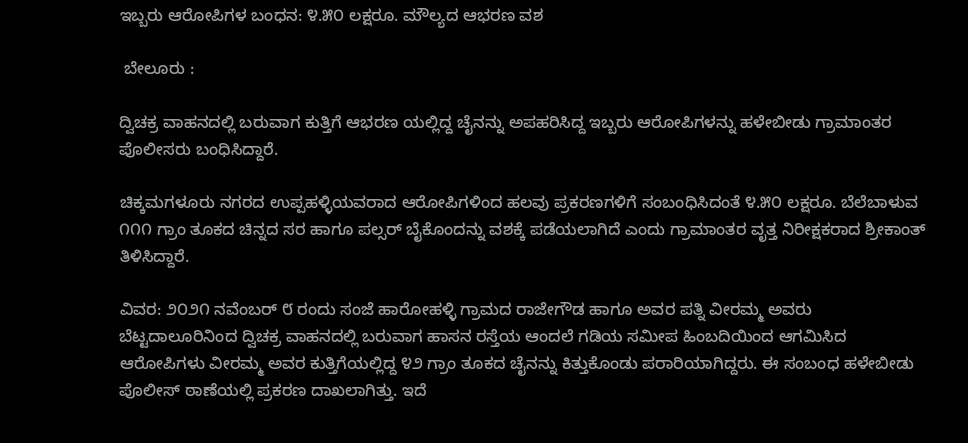ಇಬ್ಬರು ಆರೋಪಿಗಳ ಬಂಧನ: ೪.೫೦ ಲಕ್ಷರೂ. ಮೌಲ್ಯದ ಆಭರಣ ವಶ

 ಬೇಲೂರು :

ದ್ವಿಚಕ್ರ ವಾಹನದಲ್ಲಿ ಬರುವಾಗ ಕುತ್ತಿಗೆ ಆಭರಣ ಯಲ್ಲಿದ್ದ ಚೈನನ್ನು ಅಪಹರಿಸಿದ್ದ ಇಬ್ಬರು ಆರೋಪಿಗಳನ್ನು ಹಳೇಬೀಡು ಗ್ರಾಮಾಂತರ ಪೊಲೀಸರು ಬಂಧಿಸಿದ್ದಾರೆ.

ಚಿಕ್ಕಮಗಳೂರು ನಗರದ ಉಪ್ಪಹಳ್ಳಿಯವರಾದ ಆರೋಪಿಗಳಿಂದ ಹಲವು ಪ್ರಕರಣಗಳಿಗೆ ಸಂಬಂಧಿಸಿದಂತೆ ೪.೫೦ ಲಕ್ಷರೂ. ಬೆಲೆಬಾಳುವ ೧೧೧ ಗ್ರಾಂ ತೂಕದ ಚಿನ್ನದ ಸರ ಹಾಗೂ ಪಲ್ಸರ್ ಬೈಕೊಂದನ್ನು ವಶಕ್ಕೆ ಪಡೆಯಲಾಗಿದೆ ಎಂದು ಗ್ರಾಮಾಂತರ ವೃತ್ತ ನಿರೀಕ್ಷಕರಾದ ಶ್ರೀಕಾಂತ್ ತಿಳಿಸಿದ್ದಾರೆ.

ವಿವರ: ೨೦೨೧ ನವೆಂಬರ್ ೮ ರಂದು ಸಂಜೆ ಹಾರೋಹಳ್ಳಿ ಗ್ರಾಮದ ರಾಜೇಗೌಡ ಹಾಗೂ ಅವರ ಪತ್ನಿ ವೀರಮ್ಮ ಅವರು ಬೆಟ್ಟದಾಲೂರಿನಿಂದ ದ್ವಿಚಕ್ರ ವಾಹನದಲ್ಲಿ ಬರುವಾಗ ಹಾಸನ ರಸ್ತೆಯ ಆಂದಲೆ ಗಡಿಯ ಸಮೀಪ ಹಿಂಬದಿಯಿಂದ ಆಗಮಿಸಿದ ಆರೋಪಿಗಳು ವೀರಮ್ಮ ಅವರ ಕುತ್ತಿಗೆಯಲ್ಲಿದ್ದ ೪೨ ಗ್ರಾಂ ತೂಕದ ಚೈನನ್ನು ಕಿತ್ತುಕೊಂಡು ಪರಾರಿಯಾಗಿದ್ದರು. ಈ ಸಂಬಂಧ ಹಳೇಬೀಡು ಪೊಲೀಸ್ ಠಾಣೆಯಲ್ಲಿ ಪ್ರಕರಣ ದಾಖಲಾಗಿತ್ತು. ಇದೆ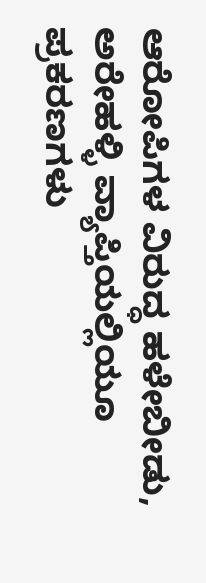ಆರೋಪಿಗಳ ವಿರುದ್ಧ ಹಳೇಬೀಡು, ಅರೇಹಳ್ಳಿ ವ್ಯಾಪ್ತಿಯಲ್ಲಿಯೂ ಪ್ರಕರಣಗಳು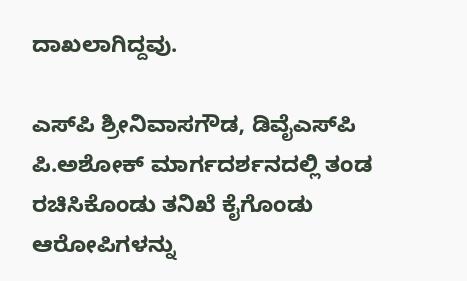ದಾಖಲಾಗಿದ್ದವು.

ಎಸ್‌ಪಿ ಶ್ರೀನಿವಾಸಗೌಡ, ಡಿವೈಎಸ್‌ಪಿ ಪಿ.ಅಶೋಕ್ ಮಾರ್ಗದರ್ಶನದಲ್ಲಿ ತಂಡ ರಚಿಸಿಕೊಂಡು ತನಿಖೆ ಕೈಗೊಂಡು ಆರೋಪಿಗಳನ್ನು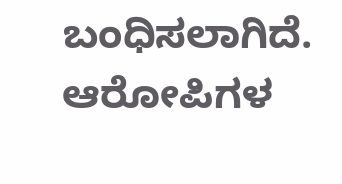ಬಂಧಿಸಲಾಗಿದೆ. ಆರೋಪಿಗಳ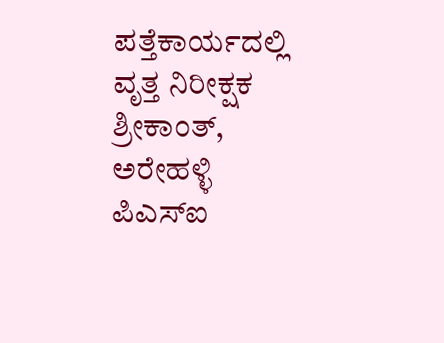ಪತ್ತೆಕಾರ್ಯದಲ್ಲಿ ವೃತ್ತ ನಿರೀಕ್ಷಕ ಶ್ರೀಕಾಂತ್, ಅರೇಹಳ್ಳಿ ಪಿಎಸ್‌ಐ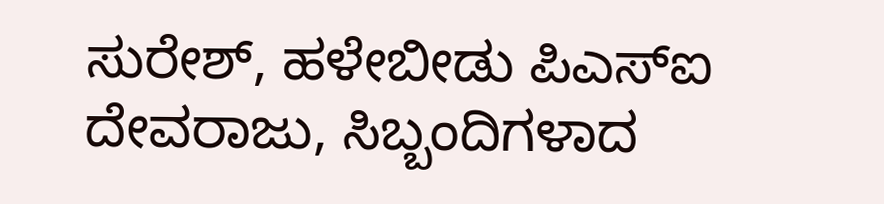ಸುರೇಶ್, ಹಳೇಬೀಡು ಪಿಎಸ್‌ಐ ದೇವರಾಜು, ಸಿಬ್ಬಂದಿಗಳಾದ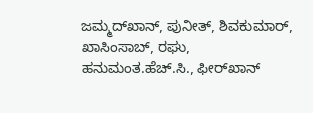ಜಮ್ಮದ್‌ಖಾನ್, ಪುನೀತ್, ಶಿವಕುಮಾರ್, ಖಾಸಿಂಸಾಬ್, ರಘು, ಹನುಮಂತ.ಹೆಚ್.ಸಿ., ಫೀರ್‌ಖಾನ್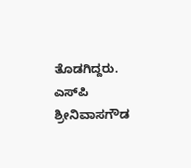ತೊಡಗಿದ್ದರು. ಎಸ್‌ಪಿ ಶ್ರೀನಿವಾಸಗೌಡ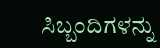ಸಿಬ್ಬಂದಿಗಳನ್ನು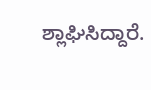ಶ್ಲಾಘಿಸಿದ್ದಾರೆ.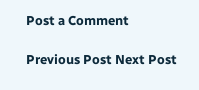Post a Comment

Previous Post Next Post